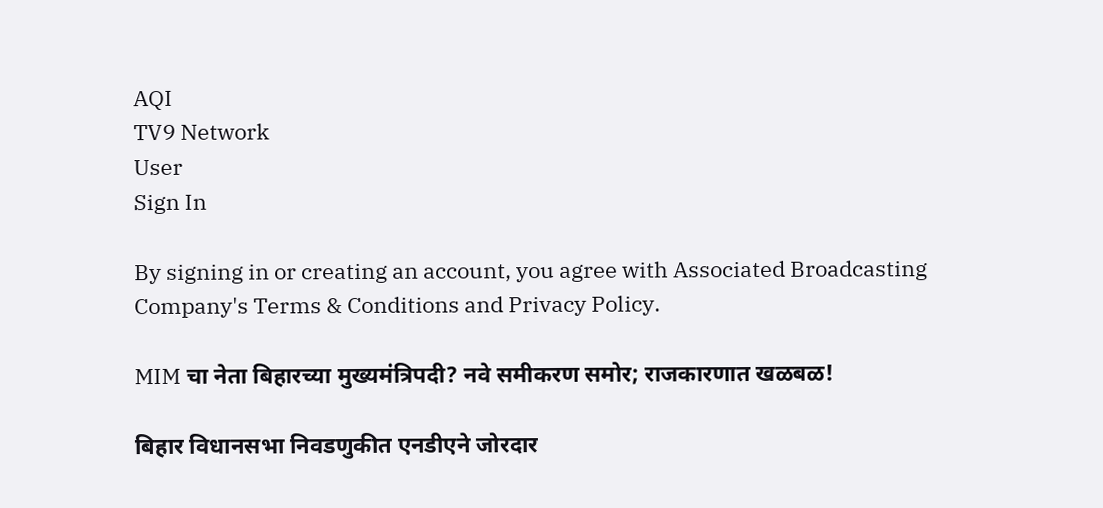AQI
TV9 Network
User
Sign In

By signing in or creating an account, you agree with Associated Broadcasting Company's Terms & Conditions and Privacy Policy.

MIM चा नेता बिहारच्या मुख्यमंत्रिपदी? नवे समीकरण समोर; राजकारणात खळबळ!

बिहार विधानसभा निवडणुकीत एनडीएने जोरदार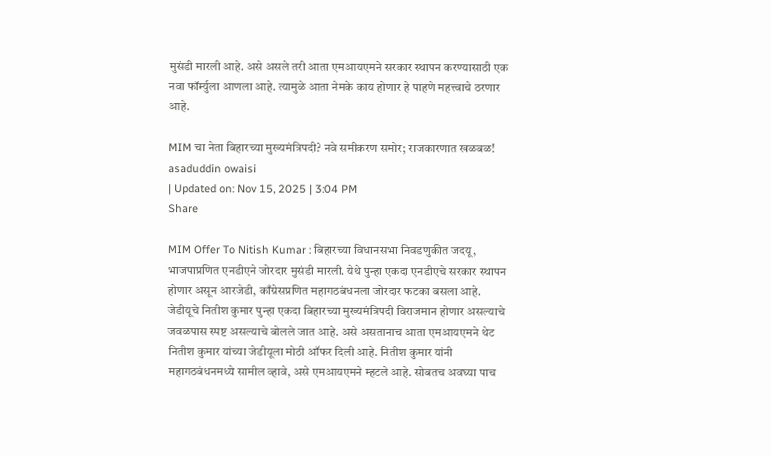मुसंडी मारली आहे. असे असले तरी आता एमआयएमने सरकार स्थापन करण्यासाठी एक नवा फॉर्म्युला आणला आहे. त्यामुळे आता नेमके काय होणार हे पाहणे महत्त्वाचे ठरणार आहे.

MIM चा नेता बिहारच्या मुख्यमंत्रिपदी? नवे समीकरण समोर; राजकारणात खळबळ!
asaduddin owaisi
| Updated on: Nov 15, 2025 | 3:04 PM
Share

MIM Offer To Nitish Kumar : बिहारच्या विधानसभा निवडणुकीत जदयू, भाजपाप्रणित एनडीएने जोरदार मुसंडी मारली. येथे पुन्हा एकदा एनडीएचे सरकार स्थापन होणार असून आरजेडी, काँग्रेसप्रणित महागठबंधनला जोरदार फटका बसला आहे. जेडीयूचे नितीश कुमार पुन्हा एकदा बिहारच्या मुख्यमंत्रिपदी विराजमान होणार असल्याचे जवळपास स्पष्ट असल्याचे बोलले जात आहे. असे असतानाच आता एमआयएमने थेट नितीश कुमार यांच्या जेडीयूला मोठी ऑफर दिली आहे. नितीश कुमार यांनी महागठबंधनमध्ये सामील व्हावे, असे एमआयएमने म्हटले आहे. सोबतच अवघ्या पाच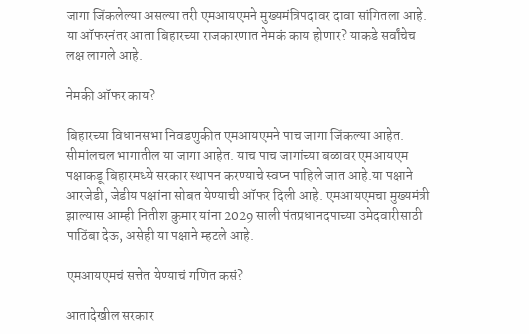जागा जिंकलेल्या असल्या तरी एमआयएमने मुख्यमंत्रिपदावर दावा सांगितला आहे. या ऑफरनंतर आता बिहारच्या राजकारणात नेमकं काय होणार? याकडे सर्वांचेच लक्ष लागले आहे.

नेमकी ऑफर काय?

बिहारच्या विधानसभा निवडणुकीत एमआयएमने पाच जागा जिंकल्या आहेत. सीमांलचल भागातील या जागा आहेत. याच पाच जागांच्या बळावर एमआयएम पक्षाकडू बिहारमध्ये सरकार स्थापन करण्याचे स्वप्न पाहिले जात आहे.या पक्षाने आरजेडी, जेडीय पक्षांना सोबत येण्याची ऑफर दिली आहे. एमआयएमचा मुख्यमंत्री झाल्यास आम्ही नितीश कुमार यांना 2029 साली पंतप्रधानदपाच्या उमेदवारीसाठी पाठिंबा देऊ, असेही या पक्षाने म्हटले आहे.

एमआयएमचं सत्तेत येण्याचं गणित कसं?

आतादेखील सरकार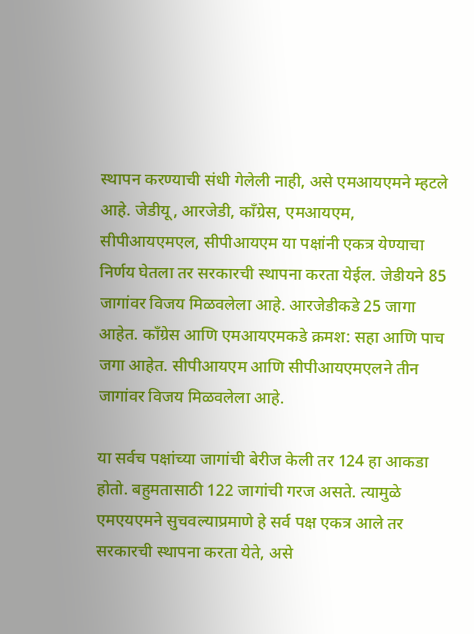स्थापन करण्याची संधी गेलेली नाही, असे एमआयएमने म्हटले आहे. जेडीयू, आरजेडी, काँग्रेस, एमआयएम, सीपीआयएमएल, सीपीआयएम या पक्षांनी एकत्र येण्याचा निर्णय घेतला तर सरकारची स्थापना करता येईल. जेडीयने 85 जागांवर विजय मिळवलेला आहे. आरजेडीकडे 25 जागा आहेत. काँग्रेस आणि एमआयएमकडे क्रमश: सहा आणि पाच जगा आहेत. सीपीआयएम आणि सीपीआयएमएलने तीन जागांवर विजय मिळवलेला आहे.

या सर्वच पक्षांच्या जागांची बेरीज केली तर 124 हा आकडा होतो. बहुमतासाठी 122 जागांची गरज असते. त्यामुळे एमएयएमने सुचवल्याप्रमाणे हे सर्व पक्ष एकत्र आले तर सरकारची स्थापना करता येते, असे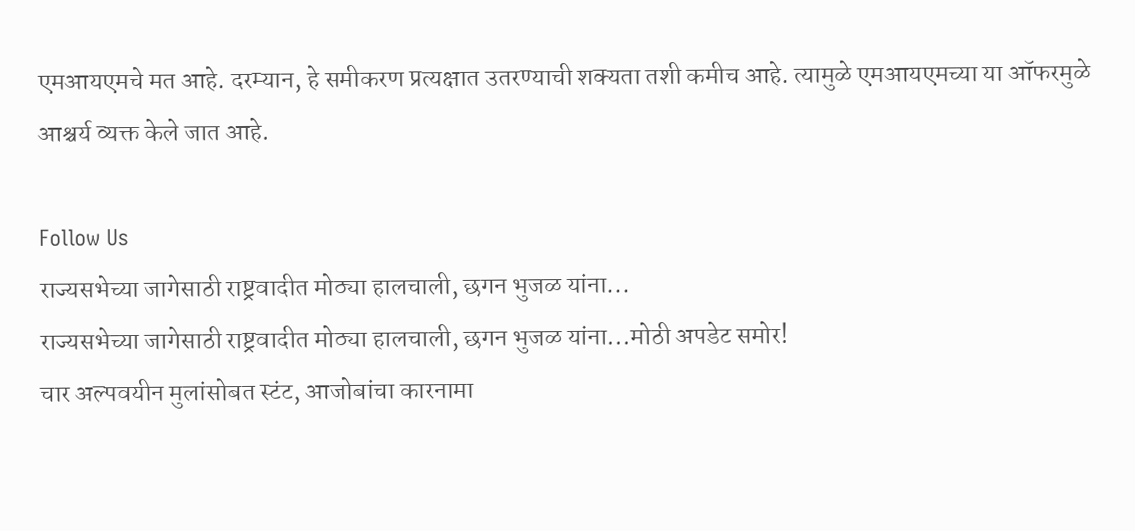एमआयएमचे मत आहे. दरम्यान, हे समीकरण प्रत्यक्षात उतरण्याची शक्यता तशी कमीच आहे. त्यामुळे एमआयएमच्या या ऑफरमुळे आश्चर्य व्यक्त केले जात आहे.

Follow Us
राज्यसभेच्या जागेसाठी राष्ट्रवादीत मोठ्या हालचाली, छगन भुजळ यांना...
राज्यसभेच्या जागेसाठी राष्ट्रवादीत मोठ्या हालचाली, छगन भुजळ यांना...मोठी अपडेट समोर!
चार अल्पवयीन मुलांसोबत स्टंट, आजोबांचा कारनामा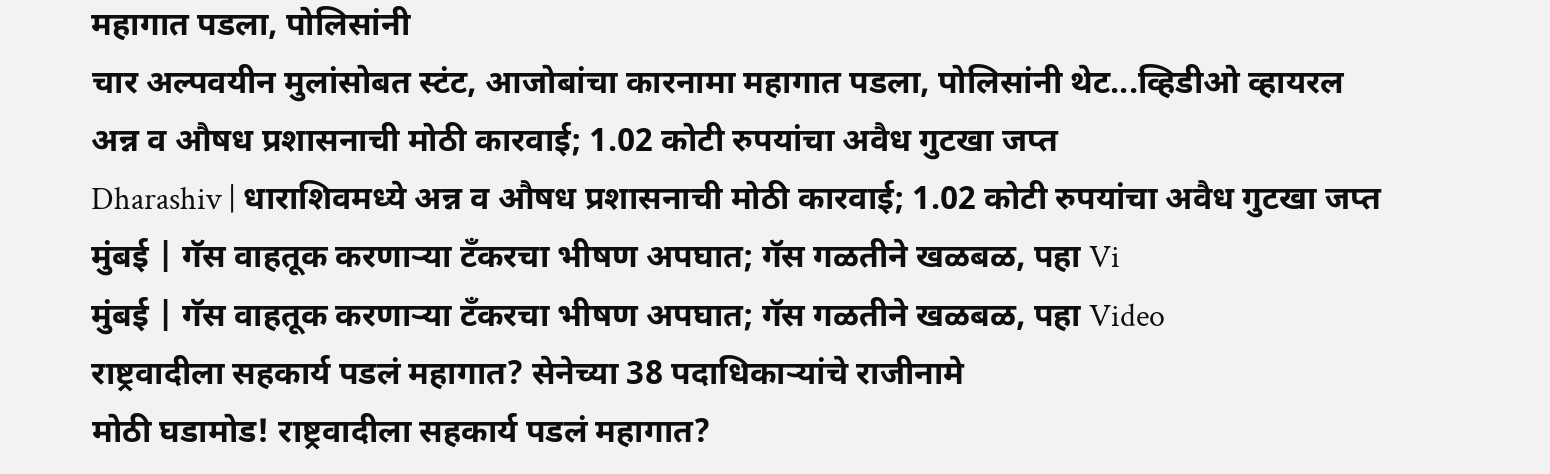महागात पडला, पोलिसांनी
चार अल्पवयीन मुलांसोबत स्टंट, आजोबांचा कारनामा महागात पडला, पोलिसांनी थेट...व्हिडीओ व्हायरल
अन्न व औषध प्रशासनाची मोठी कारवाई; 1.02 कोटी रुपयांचा अवैध गुटखा जप्त
Dharashiv | धाराशिवमध्ये अन्न व औषध प्रशासनाची मोठी कारवाई; 1.02 कोटी रुपयांचा अवैध गुटखा जप्त
मुंबई | गॅस वाहतूक करणाऱ्या टँकरचा भीषण अपघात; गॅस गळतीने खळबळ, पहा Vi
मुंबई | गॅस वाहतूक करणाऱ्या टँकरचा भीषण अपघात; गॅस गळतीने खळबळ, पहा Video
राष्ट्रवादीला सहकार्य पडलं महागात? सेनेच्या 38 पदाधिकाऱ्यांचे राजीनामे
मोठी घडामोड! राष्ट्रवादीला सहकार्य पडलं महागात?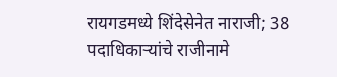रायगडमध्ये शिंदेसेनेत नाराजी; 38 पदाधिकाऱ्यांचे राजीनामे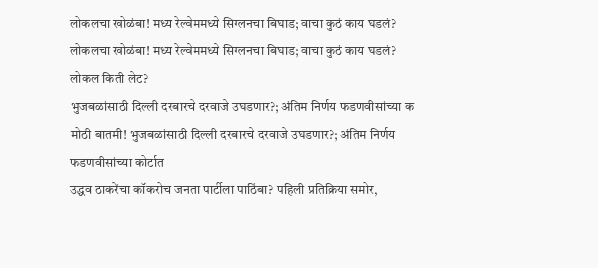लोकलचा खोळंबा! मध्य रेल्वेममध्ये सिग्लनचा बिघाड; वाचा कुठं काय घडलं?
लोकलचा खोळंबा! मध्य रेल्वेममध्ये सिग्लनचा बिघाड; वाचा कुठं काय घडलं? लोकल किती लेट?
भुजबळांसाठी दिल्ली दरबारचे दरवाजे उघडणार?; अंतिम निर्णय फडणवीसांच्या क
मोठी बातमी! भुजबळांसाठी दिल्ली दरबारचे दरवाजे उघडणार?; अंतिम निर्णय फडणवीसांच्या कोर्टात
उद्धव ठाकरेंचा कॉकरोच जनता पार्टीला पाठिंबा? पहिली प्रतिक्रिया समोर,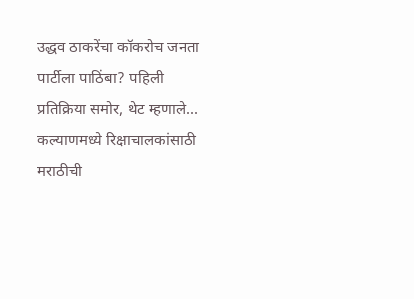उद्धव ठाकरेंचा कॉकरोच जनता पार्टीला पाठिंबा? पहिली प्रतिक्रिया समोर, थेट म्हणाले...
कल्याणमध्ये रिक्षाचालकांसाठी मराठीची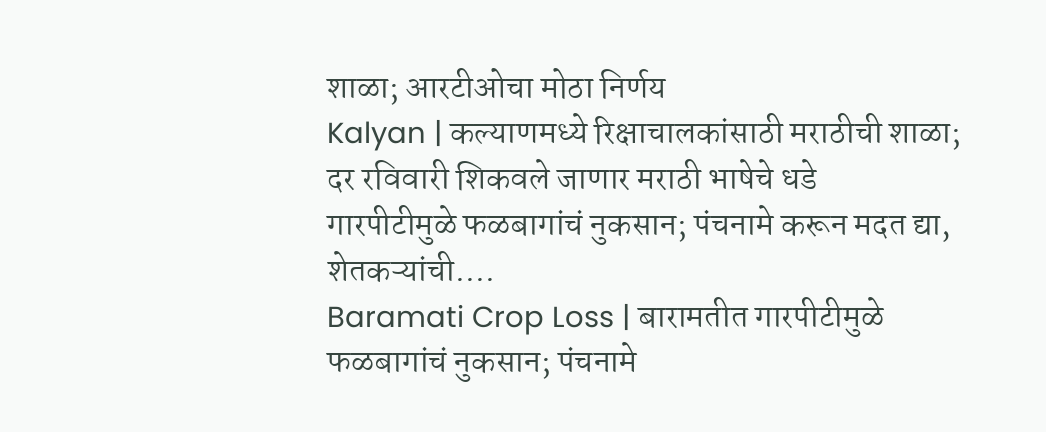शाळा; आरटीओचा मोठा निर्णय
Kalyan | कल्याणमध्ये रिक्षाचालकांसाठी मराठीची शाळा; दर रविवारी शिकवले जाणार मराठी भाषेचे धडे
गारपीटीमुळे फळबागांचं नुकसान; पंचनामे करून मदत द्या, शेतकऱ्यांची....
Baramati Crop Loss | बारामतीत गारपीटीमुळे फळबागांचं नुकसान; पंचनामे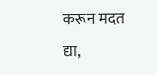करून मदत द्या,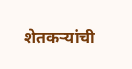शेतकऱ्यांची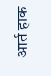आर्त हाक